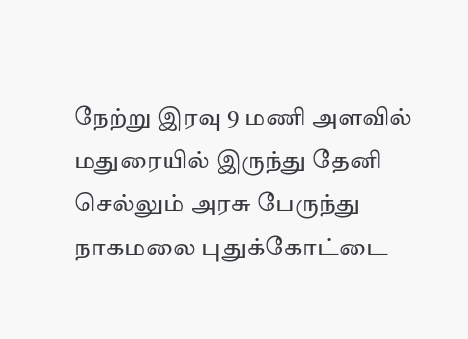நேற்று இரவு 9 மணி அளவில் மதுரையில் இருந்து தேனி செல்லும் அரசு பேருந்து நாகமலை புதுக்கோட்டை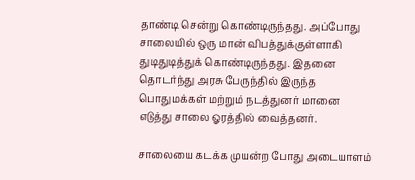தாண்டி சென்று கொண்டிருந்தது. அப்போது சாலையில் ஒரு மான் விபத்துக்குள்ளாகி துடிதுடித்துக் கொண்டிருந்தது. இதனை தொடர்ந்து அரசு பேருந்தில் இருந்த பொதுமக்கள் மற்றும் நடத்துனர் மானை எடுத்து சாலை ஓரத்தில் வைத்தனர்.

சாலையை கடக்க முயன்ற போது அடையாளம்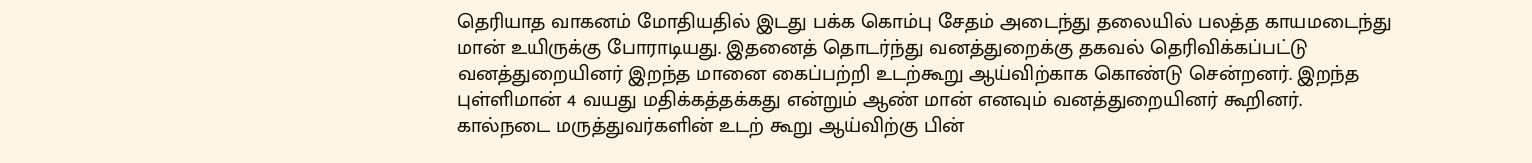தெரியாத வாகனம் மோதியதில் இடது பக்க கொம்பு சேதம் அடைந்து தலையில் பலத்த காயமடைந்து மான் உயிருக்கு போராடியது. இதனைத் தொடர்ந்து வனத்துறைக்கு தகவல் தெரிவிக்கப்பட்டு வனத்துறையினர் இறந்த மானை கைப்பற்றி உடற்கூறு ஆய்விற்காக கொண்டு சென்றனர். இறந்த புள்ளிமான் 4 வயது மதிக்கத்தக்கது என்றும் ஆண் மான் எனவும் வனத்துறையினர் கூறினர்.
கால்நடை மருத்துவர்களின் உடற் கூறு ஆய்விற்கு பின்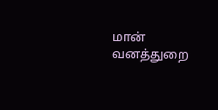மான் வனத்துறை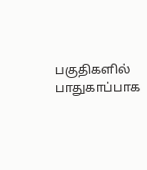பகுதிகளில் பாதுகாப்பாக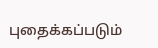புதைக்கப்படும்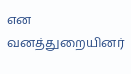என வனத்துறையினர்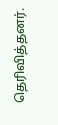தெரிவித்தனர்.